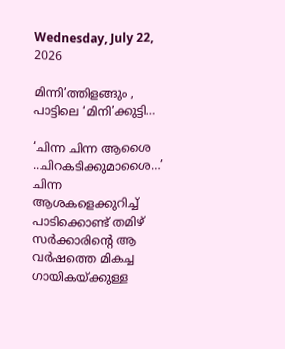Wednesday, July 22, 2026

മിന്നി’ത്തിളങ്ങും , പാട്ടിലെ ‘മിനി’ക്കുട്ടി…

‘ചിന്ന ചിന്ന ആശൈ ..ചിറകടിക്കുമാശൈ…’ ചിന്ന ആശകളെക്കുറിച്ച് പാടിക്കൊണ്ട് തമിഴ് സര്‍ക്കാരിന്‍റെ ആ വര്‍ഷത്തെ മികച്ച ഗായികയ്ക്കുള്ള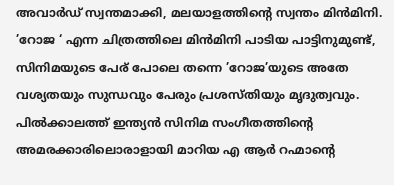അവാര്‍ഡ് സ്വന്തമാക്കി, മലയാളത്തിന്‍റെ സ്വന്തം മിന്‍മിനി. ’റോജ ‘ എന്ന ചിത്രത്തിലെ മിന്‍മിനി പാടിയ പാട്ടിനുമുണ്ട്, സിനിമയുടെ പേര് പോലെ തന്നെ ’റോജ’യുടെ അതേ വശ്യതയും സുന്ധവും പേരും പ്രശസ്തിയും മൃദുത്വവും. പില്‍ക്കാലത്ത് ഇന്ത്യന്‍ സിനിമ സംഗീതത്തിന്‍റെ അമരക്കാരിലൊരാളായി മാറിയ എ ആര്‍ റഹ്മാന്‍റെ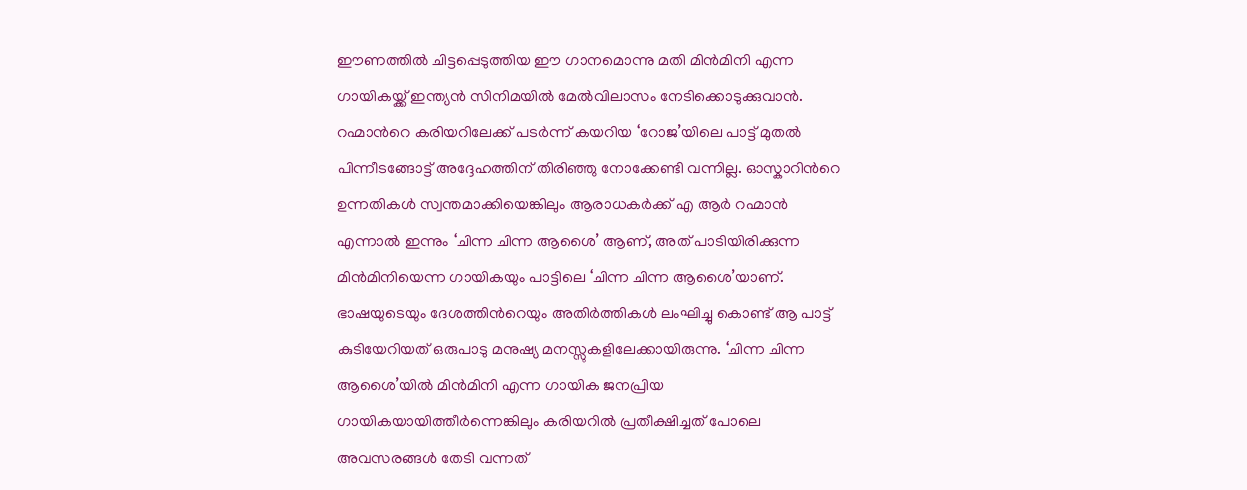ഈണത്തില്‍ ചിട്ടപ്പെടുത്തിയ ഈ ഗാനമൊന്നു മതി മിന്‍മിനി എന്ന ഗായികയ്ക്ക് ഇന്ത്യന്‍ സിനിമയില്‍ മേല്‍വിലാസം നേടിക്കൊടുക്കുവാന്‍. റഹ്മാന്‍റെ കരിയറിലേക്ക് പടര്‍ന്ന് കയറിയ ‘റോജ’യിലെ പാട്ട് മുതല്‍ പിന്നീടങ്ങോട്ട് അദ്ദേഹത്തിന് തിരിഞ്ഞു നോക്കേണ്ടി വന്നില്ല. ഓസ്കാറിന്‍റെ ഉന്നതികള്‍ സ്വന്തമാക്കിയെങ്കിലും ആരാധകര്‍ക്ക് എ ആര്‍ റഹ്മാന്‍ എന്നാല്‍ ഇന്നും ‘ചിന്ന ചിന്ന ആശൈ’ ആണ്, അത് പാടിയിരിക്കുന്ന മിന്‍മിനിയെന്ന ഗായികയും പാട്ടിലെ ‘ചിന്ന ചിന്ന ആശൈ’യാണ്. ഭാഷയുടെയും ദേശത്തിന്‍റെയും അതിര്‍ത്തികള്‍ ലംഘിച്ചു കൊണ്ട് ആ പാട്ട് കുടിയേറിയത് ഒരുപാടു മനുഷ്യ മനസ്സുകളിലേക്കായിരുന്നു. ‘ചിന്ന ചിന്ന ആശൈ’യില്‍ മിന്‍മിനി എന്ന ഗായിക ജനപ്രിയ ഗായികയായിത്തീര്‍ന്നെങ്കിലും കരിയറില്‍ പ്രതീക്ഷിച്ചത് പോലെ അവസരങ്ങള്‍ തേടി വന്നത്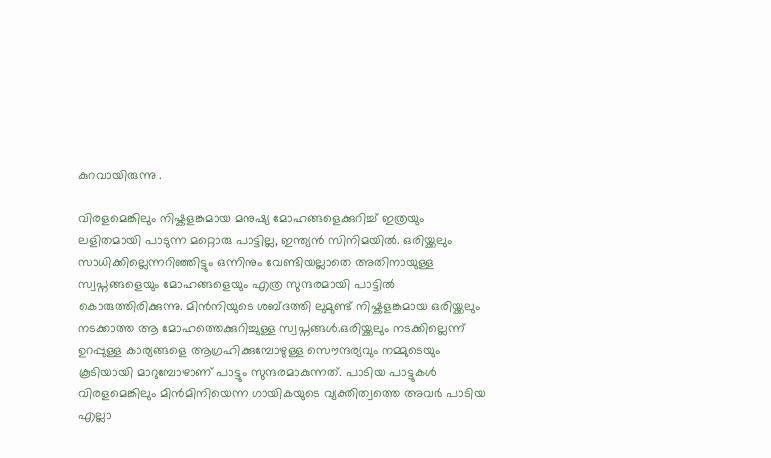കുറവായിരുന്നു .

വിരളമെങ്കിലും നിഷ്കളങ്കമായ മനുഷ്യ മോഹങ്ങളെക്കുറിച്ച് ഇത്രയും ലളിതമായി പാടുന്ന മറ്റൊരു പാട്ടില്ല, ഇന്ത്യന്‍ സിനിമയില്‍. ഒരിയ്ക്കലും സാധിക്കില്ലെന്നറിഞ്ഞിട്ടും ഒന്നിനും വേണ്ടിയല്ലാതെ അതിനായുള്ള സ്വപ്നങ്ങളെയും മോഹങ്ങളെയും എത്ര സുന്ദരമായി പാട്ടില്‍ കൊരുത്തിരിക്കുന്നു. മിന്‍നിയുടെ ശബ്ദത്തി ലുമുണ്ട് നിഷ്കളങ്കമായ ഒരിയ്ക്കലും നടക്കാത്ത ആ മോഹത്തെക്കുറിച്ചുള്ള സ്വപ്നങ്ങള്‍.ഒരിയ്ക്കലും നടക്കില്ലെന്ന് ഉറപ്പുള്ള കാര്യങ്ങളെ ആഗ്രഹിക്കുമ്പോഴുള്ള സൌന്ദര്യവും നമ്മുടെയും കൂടിയായി മാറുമ്പോഴാണ് പാട്ടും സുന്ദരമാകുന്നത്. പാടിയ പാട്ടുകള്‍ വിരളമെങ്കിലും മിന്‍മിനിയെന്ന ഗായികയുടെ വ്യക്തിത്വത്തെ അവര്‍ പാടിയ എല്ലാ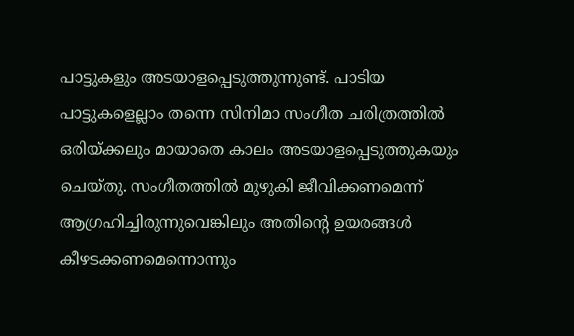പാട്ടുകളും അടയാളപ്പെടുത്തുന്നുണ്ട്. പാടിയ പാട്ടുകളെല്ലാം തന്നെ സിനിമാ സംഗീത ചരിത്രത്തില്‍ ഒരിയ്ക്കലും മായാതെ കാലം അടയാളപ്പെടുത്തുകയും ചെയ്തു. സംഗീതത്തില്‍ മുഴുകി ജീവിക്കണമെന്ന് ആഗ്രഹിച്ചിരുന്നുവെങ്കിലും അതിന്‍റെ ഉയരങ്ങള്‍ കീഴടക്കണമെന്നൊന്നും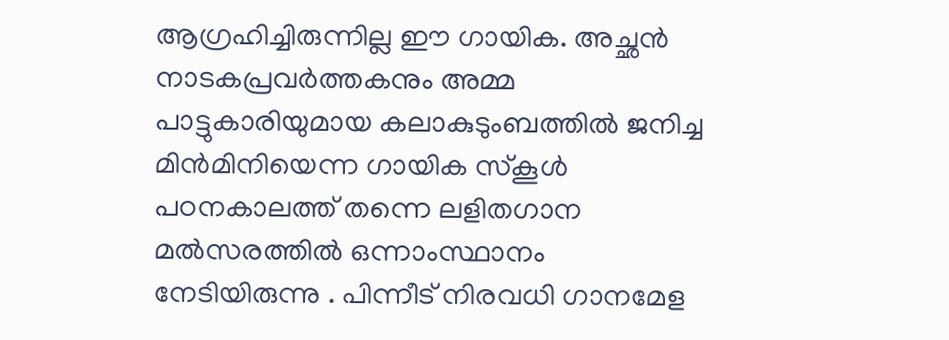ആഗ്രഹിച്ചിരുന്നില്ല ഈ ഗായിക. അച്ഛന്‍ നാടകപ്രവര്‍ത്തകനും അമ്മ പാട്ടുകാരിയുമായ കലാകുടുംബത്തില്‍ ജനിച്ച മിന്‍മിനിയെന്ന ഗായിക സ്കൂള്‍ പഠനകാലത്ത് തന്നെ ലളിതഗാന മല്‍സരത്തില്‍ ഒന്നാംസ്ഥാനം നേടിയിരുന്നു . പിന്നീട് നിരവധി ഗാനമേള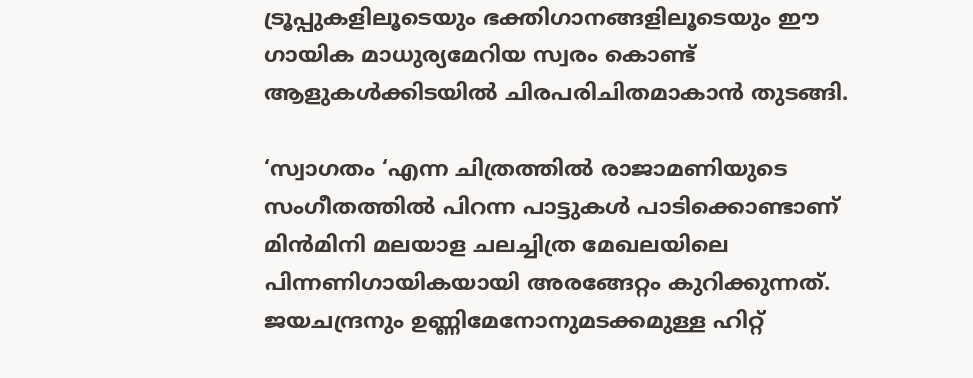ട്രൂപ്പുകളിലൂടെയും ഭക്തിഗാനങ്ങളിലൂടെയും ഈ ഗായിക മാധുര്യമേറിയ സ്വരം കൊണ്ട് ആളുകള്‍ക്കിടയില്‍ ചിരപരിചിതമാകാന്‍ തുടങ്ങി.

‘സ്വാഗതം ‘എന്ന ചിത്രത്തില്‍ രാജാമണിയുടെ സംഗീതത്തില്‍ പിറന്ന പാട്ടുകള്‍ പാടിക്കൊണ്ടാണ് മിന്‍മിനി മലയാള ചലച്ചിത്ര മേഖലയിലെ പിന്നണിഗായികയായി അരങ്ങേറ്റം കുറിക്കുന്നത്. ജയചന്ദ്രനും ഉണ്ണിമേനോനുമടക്കമുള്ള ഹിറ്റ്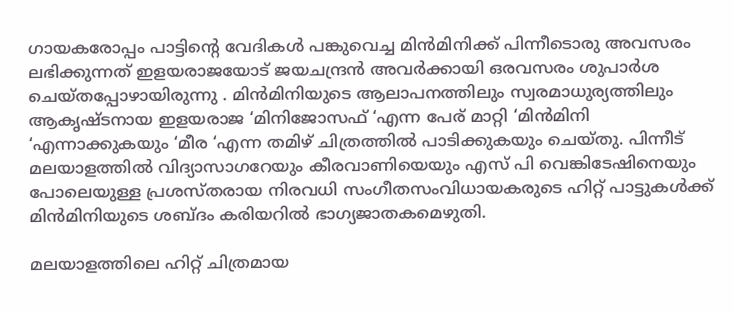ഗായകരോപ്പം പാട്ടിന്‍റെ വേദികള്‍ പങ്കുവെച്ച മിന്‍മിനിക്ക് പിന്നീടൊരു അവസരം ലഭിക്കുന്നത് ഇളയരാജയോട് ജയചന്ദ്രന്‍ അവര്‍ക്കായി ഒരവസരം ശുപാര്‍ശ ചെയ്തപ്പോഴായിരുന്നു . മിന്‍മിനിയുടെ ആലാപനത്തിലും സ്വരമാധുര്യത്തിലും ആകൃഷ്ടനായ ഇളയരാജ ‘മിനിജോസഫ് ‘എന്ന പേര് മാറ്റി ‘മിന്‍മിനി ‘എന്നാക്കുകയും ‘മീര ‘എന്ന തമിഴ് ചിത്രത്തില്‍ പാടിക്കുകയും ചെയ്തു. പിന്നീട് മലയാളത്തില്‍ വിദ്യാസാഗറേയും കീരവാണിയെയും എസ് പി വെങ്കിടേഷിനെയും പോലെയുള്ള പ്രശസ്തരായ നിരവധി സംഗീതസംവിധായകരുടെ ഹിറ്റ് പാട്ടുകള്‍ക്ക് മിന്‍മിനിയുടെ ശബ്ദം കരിയറില്‍ ഭാഗ്യജാതകമെഴുതി.

മലയാളത്തിലെ ഹിറ്റ് ചിത്രമായ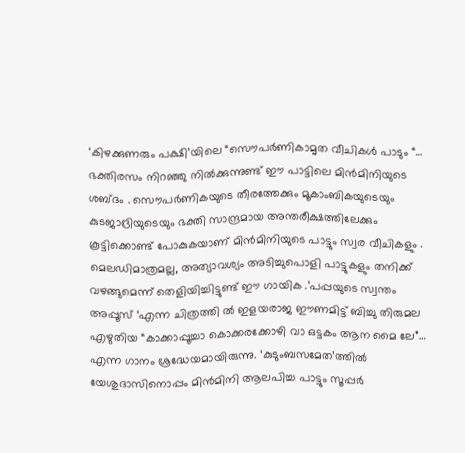‘കിഴക്കുണരും പക്ഷി’യിലെ “സൌപര്‍ണികാമൃത വീചികള്‍ പാടും “… ഭക്തിരസം നിറഞ്ഞു നില്‍ക്കുന്നുണ്ട് ഈ പാട്ടിലെ മിന്‍മിനിയുടെ ശബ്ദം . സൌപര്‍ണികയുടെ തീരത്തേക്കും മൂകാംബികയുടെയും കുടജാദ്രിയുടെയും ഭക്തി സാന്ദ്രമായ അന്തരീക്ഷത്തിലേക്കും കൂട്ടിക്കൊണ്ട് പോകുകയാണ് മിന്‍മിനിയുടെ പാട്ടും സ്വര വീചികളും . മെലഡിമാത്രമല്ല, അത്യാവശ്യം അടിച്ചുപൊളി പാട്ടുകളും തനിക്ക് വഴങ്ങുമെന്ന് തെളിയിച്ചിട്ടുണ്ട് ഈ ഗായിക .’പപ്പയുടെ സ്വന്തം അപ്പൂസ് ‘എന്ന ചിത്രത്തി ല്‍ ഇളയരാജ ഈണമിട്ട് ബിച്ചു തിരുമല എഴുതിയ “കാക്കാപ്പൂച്ചാ കൊക്കരക്കോഴി വാ ഒട്ടകം ആന മൈ ലേ”… എന്ന ഗാനം ശ്രദ്ധേയമായിരുന്നു. ‘കുടുംബസമേത’ത്തില്‍ യേശുദാസിനൊപ്പം മിന്‍മിനി ആലപിച്ച പാട്ടും സൂപ്പര്‍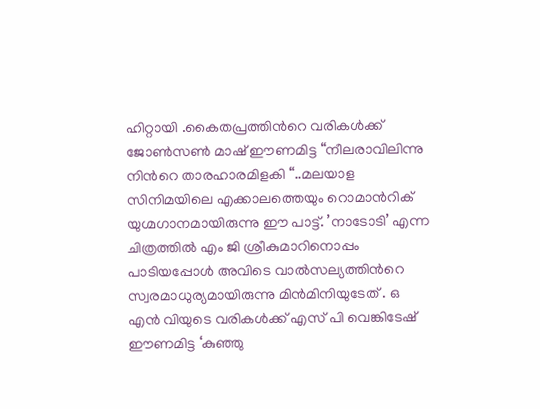ഹിറ്റായി .കൈതപ്രത്തിന്‍റെ വരികള്‍ക്ക് ജോണ്‍സണ്‍ മാഷ് ഈണമിട്ട “നീലരാവിലിന്നു നിന്‍റെ താരഹാരമിളകി “..മലയാള സിനിമയിലെ എക്കാലത്തെയും റൊമാന്‍റിക് യുഗ്മഗാനമായിരുന്നു ഈ പാട്ട്. ’നാടോടി’ എന്ന ചിത്രത്തില്‍ എം ജി ശ്രീകുമാറിനൊപ്പം പാടിയപ്പോള്‍ അവിടെ വാല്‍സല്യത്തിന്‍റെ സ്വരമാധുര്യമായിരുന്നു മിന്‍മിനിയുടേത് . ഒ എന്‍ വിയുടെ വരികള്‍ക്ക് എസ് പി വെങ്കിടേഷ് ഈണമിട്ട ‘കുഞ്ഞു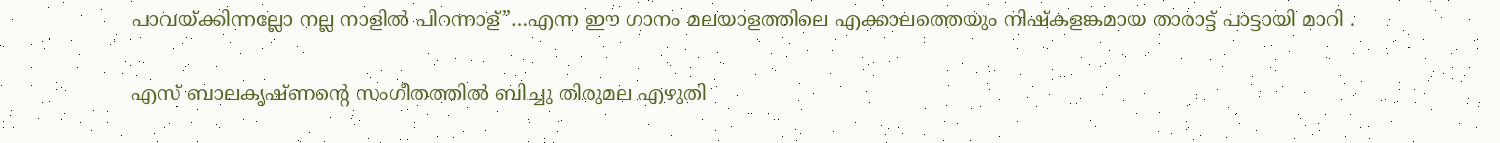പാവയ്ക്കിന്നല്ലോ നല്ല നാളില്‍ പിറന്നാള്”…എന്ന ഈ ഗാനം മലയാളത്തിലെ എക്കാലത്തെയും നിഷ്കളങ്കമായ താരാട്ട് പാട്ടായി മാറി .

എസ് ബാലകൃഷ്ണന്‍റെ സംഗീതത്തില്‍ ബിച്ചു തിരുമല എഴുതി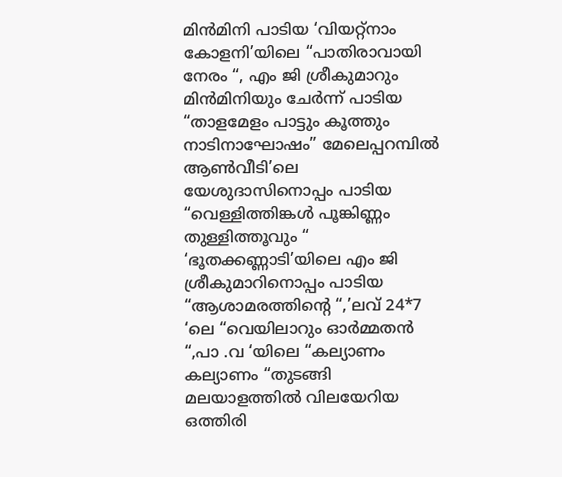മിന്‍മിനി പാടിയ ‘വിയറ്റ്നാം കോളനി’യിലെ “പാതിരാവായി നേരം “, എം ജി ശ്രീകുമാറും മിന്‍മിനിയും ചേര്‍ന്ന് പാടിയ “താളമേളം പാട്ടും കൂത്തും നാടിനാഘോഷം” മേലെപ്പറമ്പില്‍ ആണ്‍വീടി’ലെ യേശുദാസിനൊപ്പം പാടിയ “വെള്ളിത്തിങ്കള്‍ പൂങ്കിണ്ണം തുള്ളിത്തൂവും “ ‘ഭൂതക്കണ്ണാടി’യിലെ എം ജി ശ്രീകുമാറിനൊപ്പം പാടിയ “ആശാമരത്തിന്‍റെ “,’ലവ് 24*7 ‘ലെ “വെയിലാറും ഓര്‍മ്മതന്‍ “,പാ .വ ‘യിലെ “കല്യാണം കല്യാണം “തുടങ്ങി മലയാളത്തില്‍ വിലയേറിയ ഒത്തിരി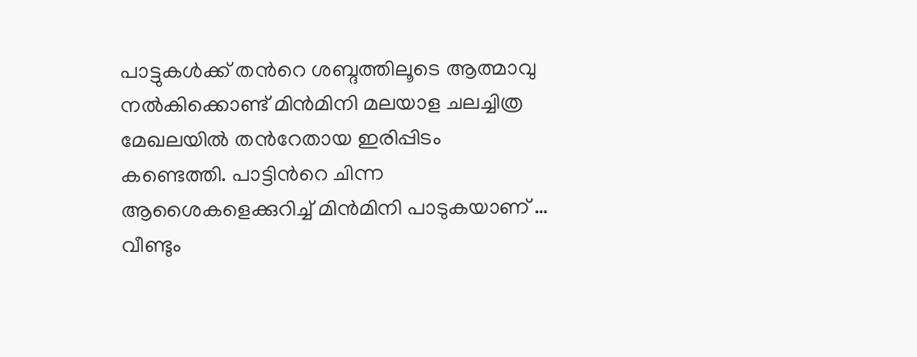പാട്ടുകള്‍ക്ക് തന്‍റെ ശബ്ദത്തിലൂടെ ആത്മാവു നല്‍കിക്കൊണ്ട് മിന്‍മിനി മലയാള ചലച്ചിത്ര മേഖലയില്‍ തന്‍റേതായ ഇരിപ്പിടം കണ്ടെത്തി. പാട്ടിന്‍റെ ചിന്ന ആശൈകളെക്കുറിച്ച് മിന്‍മിനി പാടുകയാണ് … വീണ്ടും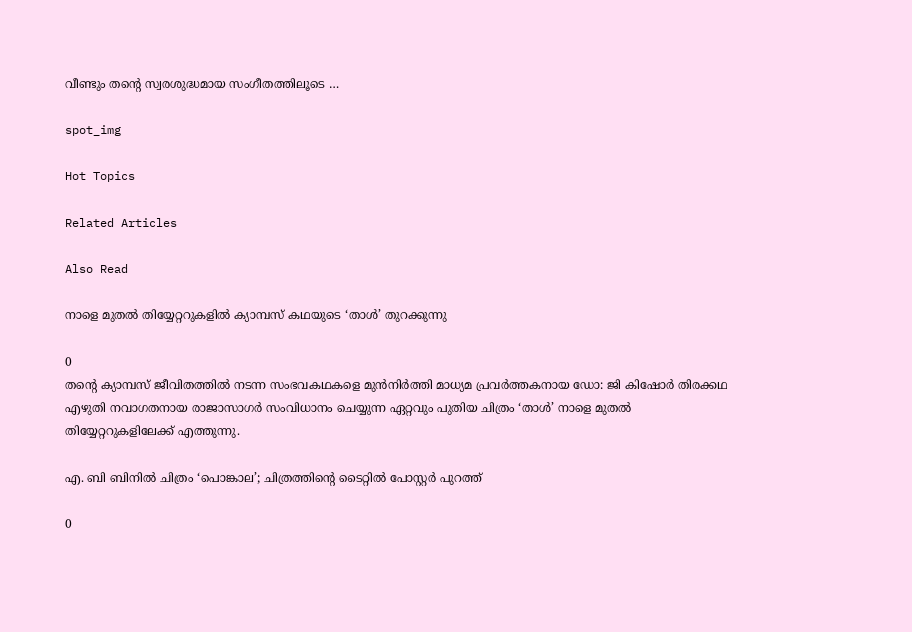വീണ്ടും തന്‍റെ സ്വരശുദ്ധമായ സംഗീതത്തിലൂടെ …

spot_img

Hot Topics

Related Articles

Also Read

നാളെ മുതൽ തിയ്യേറ്ററുകളിൽ ക്യാമ്പസ് കഥയുടെ ‘താൾ’ തുറക്കുന്നു

0
തന്റെ ക്യാമ്പസ് ജീവിതത്തിൽ നടന്ന സംഭവകഥകളെ മുൻനിർത്തി മാധ്യമ പ്രവർത്തകനായ ഡോ: ജി കിഷോർ തിരക്കഥ എഴുതി നവാഗതനായ രാജാസാഗർ സംവിധാനം ചെയ്യുന്ന ഏറ്റവും പുതിയ ചിത്രം ‘താൾ’ നാളെ മുതൽ തിയ്യേറ്ററുകളിലേക്ക് എത്തുന്നു.

എ. ബി ബിനിൽ ചിത്രം ‘പൊങ്കാല’; ചിത്രത്തിന്റെ ടൈറ്റിൽ പോസ്റ്റർ പുറത്ത്

0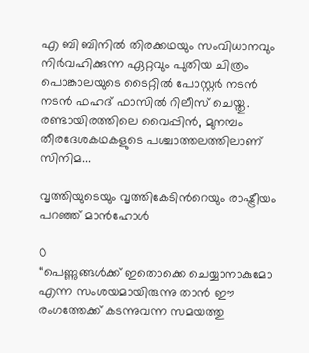എ ബി ബിനിൽ തിരക്കഥയും സംവിധാനവും നിർവഹിക്കുന്ന ഏറ്റവും പുതിയ ചിത്രം പൊങ്കാലയുടെ ടൈറ്റിൽ പോസ്റ്റർ നടൻ നടൻ ഫഹദ് ഫാസിൽ റിലീസ് ചെയ്തു. രണ്ടായിരത്തിലെ വൈപ്പിൻ, മുനമ്പം തീരദേശകഥകളുടെ പശ്ചാത്തലത്തിലാണ് സിനിമ...

വൃത്തിയുടെയും വൃത്തികേടിന്‍റെയും രാഷ്ട്രീയം പറഞ്ഞ് മാൻഹോൾ

0
“പെണ്ണുങ്ങൾക്ക് ഇതൊക്കെ ചെയ്യാനാകുമോ എന്ന സംശയമായിരുന്നു താൻ ഈ രംഗത്തേക്ക് കടന്നുവന്ന സമയത്തു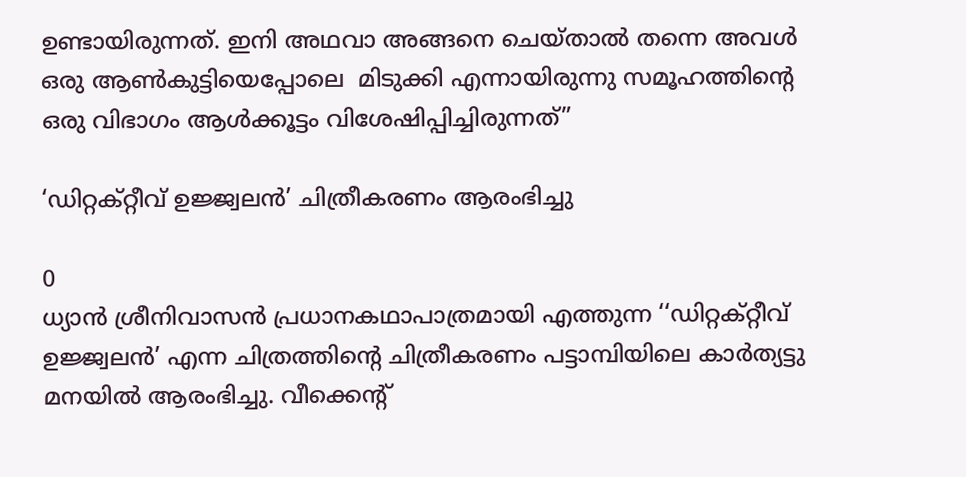ഉണ്ടായിരുന്നത്. ഇനി അഥവാ അങ്ങനെ ചെയ്‌താൽ തന്നെ അവൾ ഒരു ആൺകുട്ടിയെപ്പോലെ  മിടുക്കി എന്നായിരുന്നു സമൂഹത്തിന്‍റെ ഒരു വിഭാഗം ആള്‍ക്കൂട്ടം വിശേഷിപ്പിച്ചിരുന്നത്”

‘ഡിറ്റക്റ്റീവ് ഉജ്ജ്വലൻ’ ചിത്രീകരണം ആരംഭിച്ചു

0
ധ്യാൻ ശ്രീനിവാസൻ പ്രധാനകഥാപാത്രമായി എത്തുന്ന ‘‘ഡിറ്റക്റ്റീവ് ഉജ്ജ്വലൻ’ എന്ന ചിത്രത്തിന്റെ ചിത്രീകരണം പട്ടാമ്പിയിലെ കാർത്യട്ടു മനയിൽ ആരംഭിച്ചു. വീക്കെന്റ്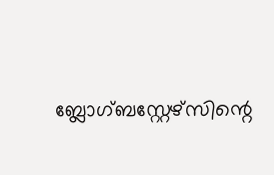ബ്ലോഗ്ബസ്റ്റേഴ്സിന്റെ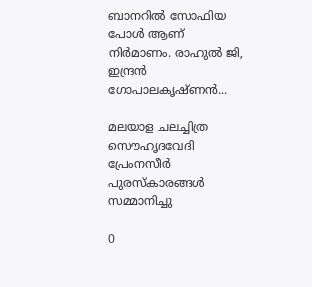ബാനറിൽ സോഫിയ പോൾ ആണ് നിർമാണം. രാഹുൽ ജി, ഇന്ദ്രൻ ഗോപാലകൃഷ്ണൻ...

മലയാള ചലച്ചിത്ര സൌഹൃദവേദി പ്രേംനസീർ പുരസ്കാരങ്ങൾ സമ്മാനിച്ചു

0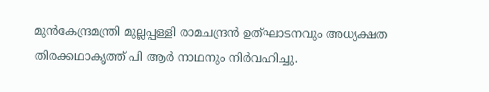മുൻകേന്ദ്രമന്ത്രി മുല്ലപ്പള്ളി രാമചന്ദ്രൻ ഉത്ഘാടനവും അധ്യക്ഷത തിരക്കഥാകൃത്ത് പി ആർ നാഥനും നിർവഹിച്ചു.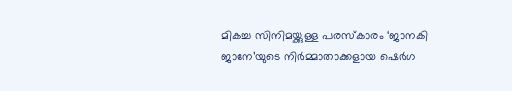മികച്ച സിനിമയ്ക്കുള്ള പരസ്കാരം ‘ജാനകി ജാനേ’യുടെ നിർമ്മാതാക്കളായ ഷെർഗ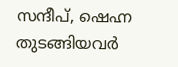സന്ദീപ്, ഷെഹ്ന തുടങ്ങിയവർ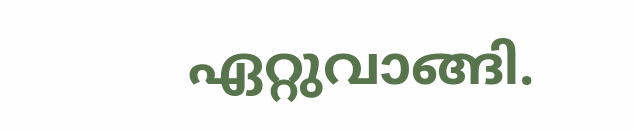ഏറ്റുവാങ്ങി.